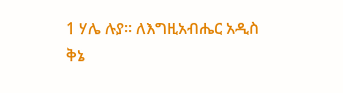1 ሃሌ ሉያ። ለእግዚአብሔር አዲስ ቅኔ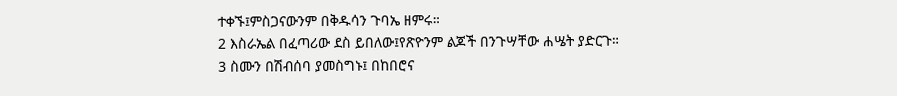ተቀኙ፤ምስጋናውንም በቅዱሳን ጉባኤ ዘምሩ።
2 እስራኤል በፈጣሪው ደስ ይበለው፤የጽዮንም ልጆች በንጉሣቸው ሐሤት ያድርጉ።
3 ስሙን በሽብሰባ ያመስግኑ፤ በከበሮና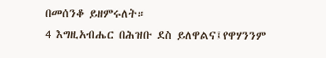በመሰንቆ ይዘምሩለት።
4 እግዚአብሔር በሕዝቡ ደስ ይለዋልና፤የዋሃንንም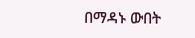በማዳኑ ውበት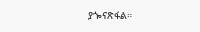ያጐናጽፋል።